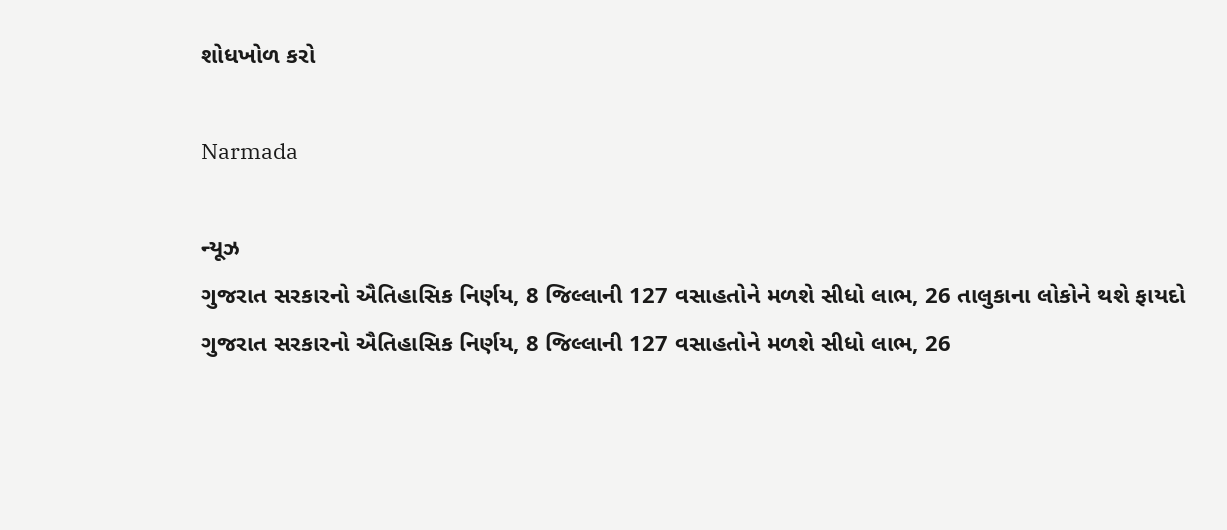શોધખોળ કરો

Narmada

ન્યૂઝ
ગુજરાત સરકારનો ઐતિહાસિક નિર્ણય, 8 જિલ્લાની 127 વસાહતોને મળશે સીધો લાભ, 26 તાલુકાના લોકોને થશે ફાયદો
ગુજરાત સરકારનો ઐતિહાસિક નિર્ણય, 8 જિલ્લાની 127 વસાહતોને મળશે સીધો લાભ, 26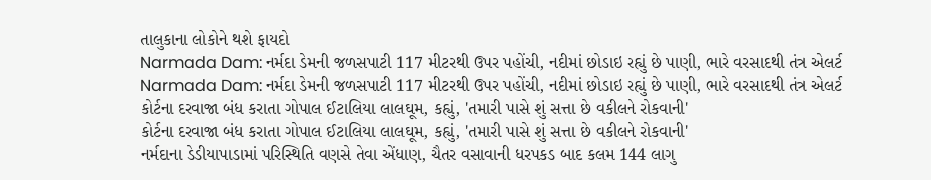તાલુકાના લોકોને થશે ફાયદો
Narmada Dam: નર્મદા ડેમની જળસપાટી 117 મીટરથી ઉપર પહોંચી, નદીમાં છોડાઇ રહ્યું છે પાણી, ભારે વરસાદથી તંત્ર એલર્ટ
Narmada Dam: નર્મદા ડેમની જળસપાટી 117 મીટરથી ઉપર પહોંચી, નદીમાં છોડાઇ રહ્યું છે પાણી, ભારે વરસાદથી તંત્ર એલર્ટ
કોર્ટના દરવાજા બંધ કરાતા ગોપાલ ઈટાલિયા લાલઘૂમ, કહ્યું, 'તમારી પાસે શું સત્તા છે વકીલને રોકવાની'
કોર્ટના દરવાજા બંધ કરાતા ગોપાલ ઈટાલિયા લાલઘૂમ, કહ્યું, 'તમારી પાસે શું સત્તા છે વકીલને રોકવાની'
નર્મદાના ડેડીયાપાડામાં પરિસ્થિતિ વણસે તેવા એંધાણ, ચૈતર વસાવાની ધરપકડ બાદ કલમ 144 લાગુ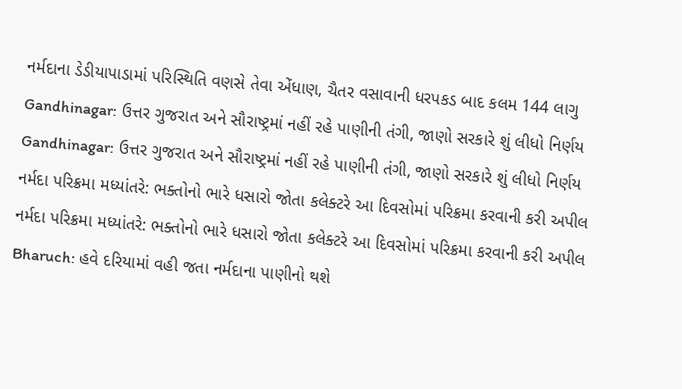નર્મદાના ડેડીયાપાડામાં પરિસ્થિતિ વણસે તેવા એંધાણ, ચૈતર વસાવાની ધરપકડ બાદ કલમ 144 લાગુ
Gandhinagar: ઉત્તર ગુજરાત અને સૌરાષ્ટ્રમાં નહીં રહે પાણીની તંગી, જાણો સરકારે શું લીધો નિર્ણય
Gandhinagar: ઉત્તર ગુજરાત અને સૌરાષ્ટ્રમાં નહીં રહે પાણીની તંગી, જાણો સરકારે શું લીધો નિર્ણય
નર્મદા પરિક્રમા મધ્યાંતરે: ભક્તોનો ભારે ધસારો જોતા કલેક્ટરે આ દિવસોમાં પરિક્રમા કરવાની કરી અપીલ
નર્મદા પરિક્રમા મધ્યાંતરે: ભક્તોનો ભારે ધસારો જોતા કલેક્ટરે આ દિવસોમાં પરિક્રમા કરવાની કરી અપીલ
Bharuch: હવે દરિયામાં વહી જતા નર્મદાના પાણીનો થશે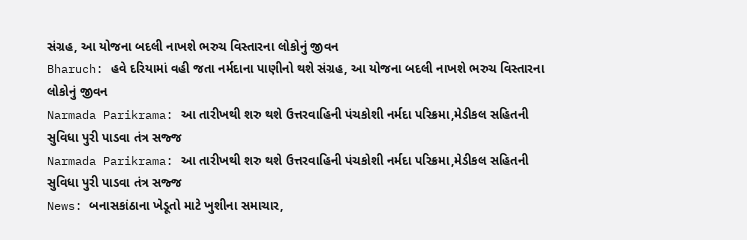સંગ્રહ, આ યોજના બદલી નાખશે ભરુચ વિસ્તારના લોકોનું જીવન
Bharuch: હવે દરિયામાં વહી જતા નર્મદાના પાણીનો થશે સંગ્રહ, આ યોજના બદલી નાખશે ભરુચ વિસ્તારના લોકોનું જીવન
Narmada Parikrama: આ તારીખથી શરુ થશે ઉત્તરવાહિની પંચકોશી નર્મદા પરિક્રમા,મેડીકલ સહિતની સુવિધા પુરી પાડવા તંત્ર સજ્જ
Narmada Parikrama: આ તારીખથી શરુ થશે ઉત્તરવાહિની પંચકોશી નર્મદા પરિક્રમા,મેડીકલ સહિતની સુવિધા પુરી પાડવા તંત્ર સજ્જ
News: બનાસકાંઠાના ખેડૂતો માટે ખુશીના સમાચાર,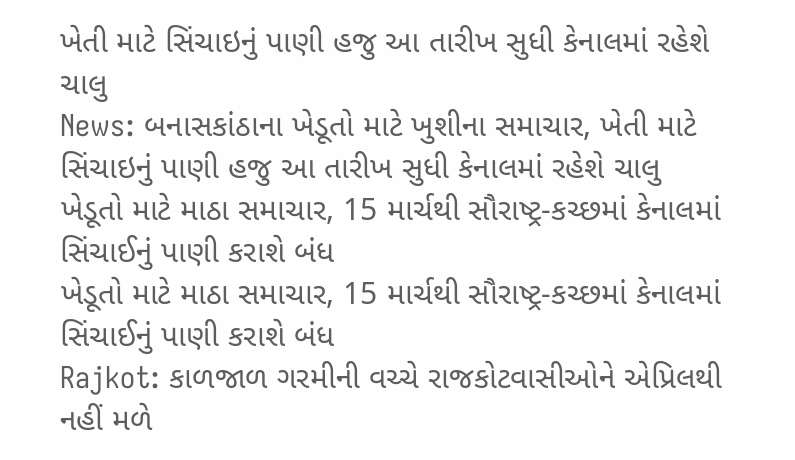ખેતી માટે સિંચાઇનું પાણી હજુ આ તારીખ સુધી કેનાલમાં રહેશે ચાલુ
News: બનાસકાંઠાના ખેડૂતો માટે ખુશીના સમાચાર, ખેતી માટે સિંચાઇનું પાણી હજુ આ તારીખ સુધી કેનાલમાં રહેશે ચાલુ
ખેડૂતો માટે માઠા સમાચાર, 15 માર્ચથી સૌરાષ્ટ્ર-કચ્છમાં કેનાલમાં સિંચાઈનું પાણી કરાશે બંધ
ખેડૂતો માટે માઠા સમાચાર, 15 માર્ચથી સૌરાષ્ટ્ર-કચ્છમાં કેનાલમાં સિંચાઈનું પાણી કરાશે બંધ
Rajkot: કાળજાળ ગરમીની વચ્ચે રાજકોટવાસીઓને એપ્રિલથી નહીં મળે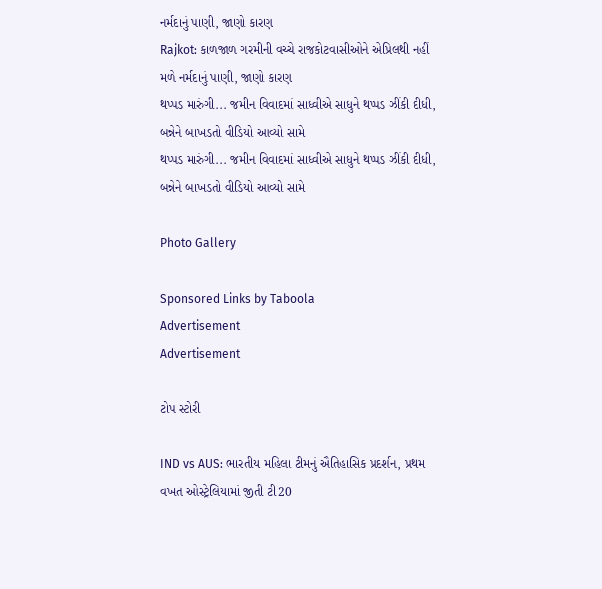નર્મદાનું પાણી, જાણો કારણ
Rajkot: કાળજાળ ગરમીની વચ્ચે રાજકોટવાસીઓને એપ્રિલથી નહીં મળે નર્મદાનું પાણી, જાણો કારણ
થપ્પડ મારુંગી... જમીન વિવાદમાં સાધ્વીએ સાધુને થપ્પડ ઝીંકી દીધી, બન્નેને બાખડતો વીડિયો આવ્યો સામે
થપ્પડ મારુંગી... જમીન વિવાદમાં સાધ્વીએ સાધુને થપ્પડ ઝીંકી દીધી, બન્નેને બાખડતો વીડિયો આવ્યો સામે

Photo Gallery

Sponsored Links by Taboola
Advertisement
Advertisement

ટોપ સ્ટોરી

IND vs AUS: ભારતીય મહિલા ટીમનું ઐતિહાસિક પ્રદર્શન, પ્રથમ વખત ઓસ્ટ્રેલિયામાં જીતી ટી20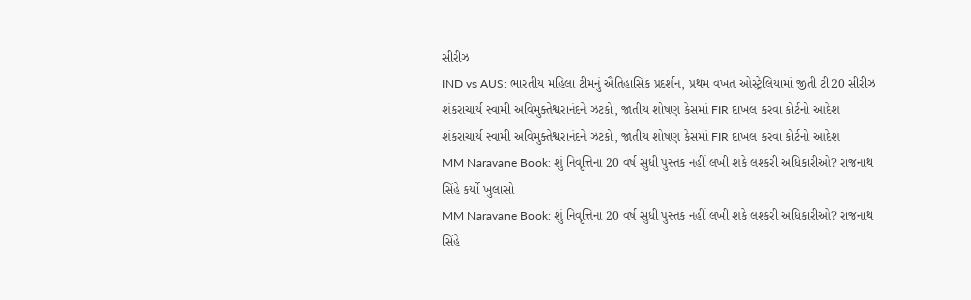સીરીઝ
IND vs AUS: ભારતીય મહિલા ટીમનું ઐતિહાસિક પ્રદર્શન, પ્રથમ વખત ઓસ્ટ્રેલિયામાં જીતી ટી20 સીરીઝ
શંકરાચાર્ય સ્વામી અવિમુક્તેશ્વરાનંદને ઝટકો, જાતીય શોષણ કેસમાં FIR દાખલ કરવા કોર્ટનો આદેશ
શંકરાચાર્ય સ્વામી અવિમુક્તેશ્વરાનંદને ઝટકો, જાતીય શોષણ કેસમાં FIR દાખલ કરવા કોર્ટનો આદેશ
MM Naravane Book: શું નિવૃત્તિના 20 વર્ષ સુધી પુસ્તક નહીં લખી શકે લશ્કરી અધિકારીઓ? રાજનાથ સિંહે કર્યો ખુલાસો
MM Naravane Book: શું નિવૃત્તિના 20 વર્ષ સુધી પુસ્તક નહીં લખી શકે લશ્કરી અધિકારીઓ? રાજનાથ સિંહે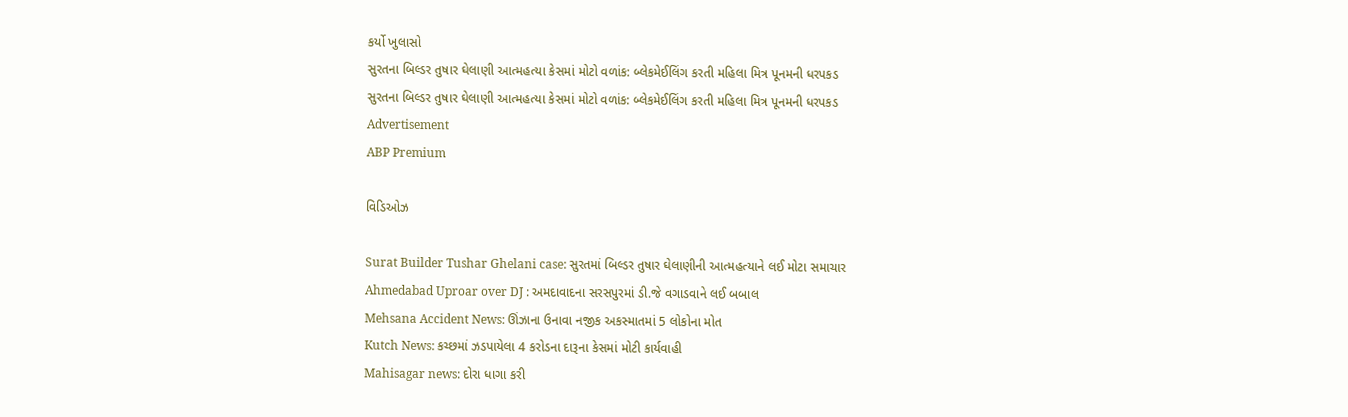કર્યો ખુલાસો
સુરતના બિલ્ડર તુષાર ઘેલાણી આત્મહત્યા કેસમાં મોટો વળાંક: બ્લેકમેઈલિંગ કરતી મહિલા મિત્ર પૂનમની ધરપકડ
સુરતના બિલ્ડર તુષાર ઘેલાણી આત્મહત્યા કેસમાં મોટો વળાંક: બ્લેકમેઈલિંગ કરતી મહિલા મિત્ર પૂનમની ધરપકડ
Advertisement
ABP Premium

વિડિઓઝ

Surat Builder Tushar Ghelani case: સુરતમાં બિલ્ડર તુષાર ઘેલાણીની આત્મહત્યાને લઈ મોટા સમાચાર
Ahmedabad Uproar over DJ : અમદાવાદના સરસપુરમાં ડી.જે વગાડવાને લઈ બબાલ
Mehsana Accident News: ઊંઝાના ઉનાવા નજીક અકસ્માતમાં 5 લોકોના મોત
Kutch News: કચ્છમાં ઝડપાયેલા 4 કરોડના દારૂના કેસમાં મોટી કાર્યવાહી
Mahisagar news: દોરા ધાગા કરી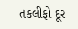તકલીફો દૂર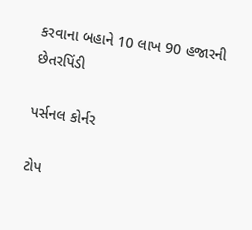કરવાના બહાને 10 લાખ 90 હજારની છેતરપિંડી

પર્સનલ કોર્નર

ટોપ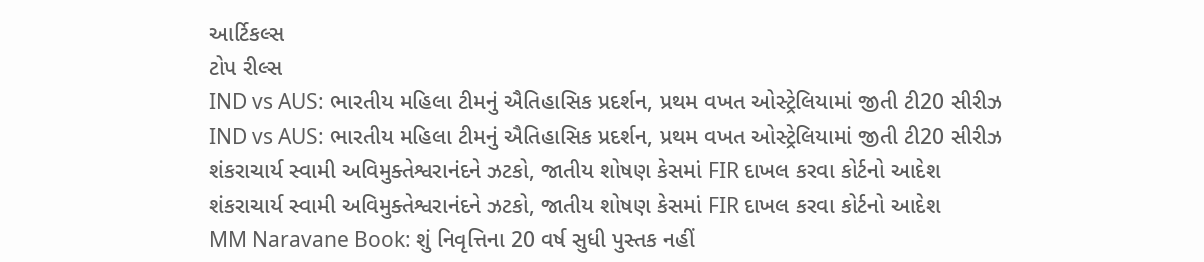આર્ટિકલ્સ
ટોપ રીલ્સ
IND vs AUS: ભારતીય મહિલા ટીમનું ઐતિહાસિક પ્રદર્શન, પ્રથમ વખત ઓસ્ટ્રેલિયામાં જીતી ટી20 સીરીઝ
IND vs AUS: ભારતીય મહિલા ટીમનું ઐતિહાસિક પ્રદર્શન, પ્રથમ વખત ઓસ્ટ્રેલિયામાં જીતી ટી20 સીરીઝ
શંકરાચાર્ય સ્વામી અવિમુક્તેશ્વરાનંદને ઝટકો, જાતીય શોષણ કેસમાં FIR દાખલ કરવા કોર્ટનો આદેશ
શંકરાચાર્ય સ્વામી અવિમુક્તેશ્વરાનંદને ઝટકો, જાતીય શોષણ કેસમાં FIR દાખલ કરવા કોર્ટનો આદેશ
MM Naravane Book: શું નિવૃત્તિના 20 વર્ષ સુધી પુસ્તક નહીં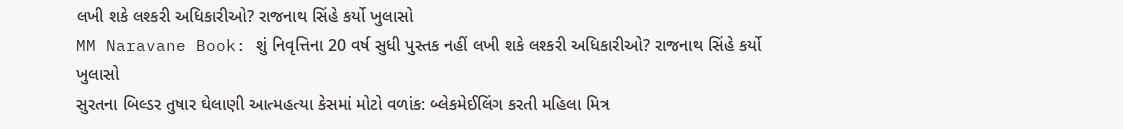લખી શકે લશ્કરી અધિકારીઓ? રાજનાથ સિંહે કર્યો ખુલાસો
MM Naravane Book: શું નિવૃત્તિના 20 વર્ષ સુધી પુસ્તક નહીં લખી શકે લશ્કરી અધિકારીઓ? રાજનાથ સિંહે કર્યો ખુલાસો
સુરતના બિલ્ડર તુષાર ઘેલાણી આત્મહત્યા કેસમાં મોટો વળાંક: બ્લેકમેઈલિંગ કરતી મહિલા મિત્ર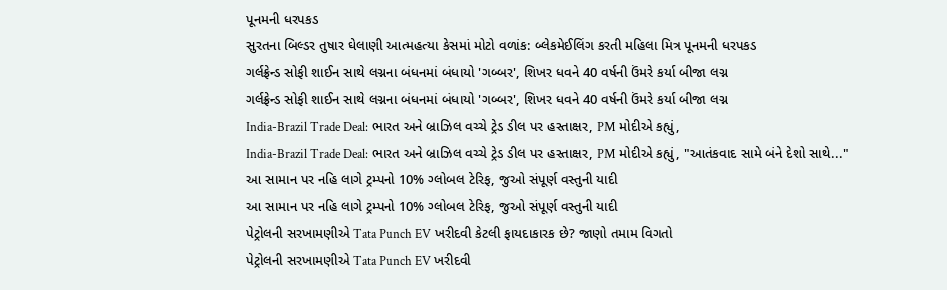પૂનમની ધરપકડ
સુરતના બિલ્ડર તુષાર ઘેલાણી આત્મહત્યા કેસમાં મોટો વળાંક: બ્લેકમેઈલિંગ કરતી મહિલા મિત્ર પૂનમની ધરપકડ
ગર્લફ્રેન્ડ સોફી શાઈન સાથે લગ્નના બંધનમાં બંધાયો 'ગબ્બર', શિખર ધવને 40 વર્ષની ઉંમરે કર્યા બીજા લગ્ન
ગર્લફ્રેન્ડ સોફી શાઈન સાથે લગ્નના બંધનમાં બંધાયો 'ગબ્બર', શિખર ધવને 40 વર્ષની ઉંમરે કર્યા બીજા લગ્ન
India-Brazil Trade Deal: ભારત અને બ્રાઝિલ વચ્ચે ટ્રેડ ડીલ પર હસ્તાક્ષર, PM મોદીએ કહ્યું,
India-Brazil Trade Deal: ભારત અને બ્રાઝિલ વચ્ચે ટ્રેડ ડીલ પર હસ્તાક્ષર, PM મોદીએ કહ્યું, "આતંકવાદ સામે બંને દેશો સાથે..."
આ સામાન પર નહિ લાગે ટ્રમ્પનો 10% ગ્લોબલ ટેરિફ, જુઓ સંપૂર્ણ વસ્તુની યાદી
આ સામાન પર નહિ લાગે ટ્રમ્પનો 10% ગ્લોબલ ટેરિફ, જુઓ સંપૂર્ણ વસ્તુની યાદી
પેટ્રોલની સરખામણીએ Tata Punch EV ખરીદવી કેટલી ફાયદાકારક છે? જાણો તમામ વિગતો
પેટ્રોલની સરખામણીએ Tata Punch EV ખરીદવી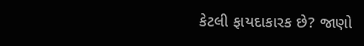કેટલી ફાયદાકારક છે? જાણો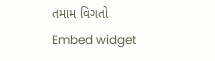તમામ વિગતો
Embed widget